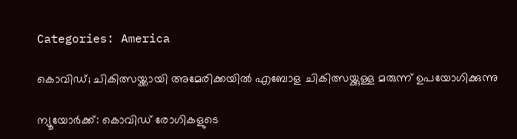Categories: America

കൊവിഡ്; ചികിത്സയ്ക്കായി അമേരിക്കയില്‍ എബോള ചികിത്സയ്ക്കുള്ള മരുന്ന് ഉപയോഗിക്കുന്നു

ന്യൂയോര്‍ക്ക്: കൊവിഡ് രോഗികളുടെ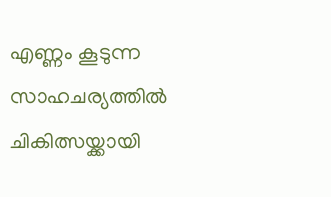എണ്ണം കൂടുന്ന സാഹചര്യത്തില്‍ ചികിത്സയ്ക്കായി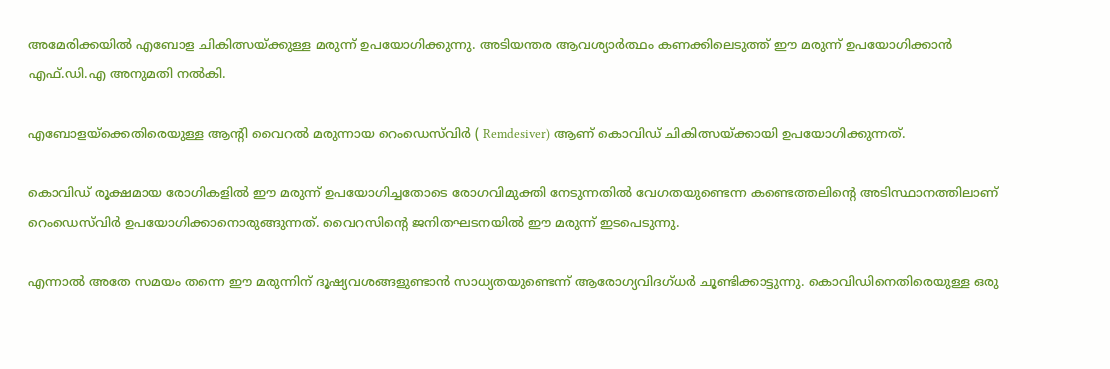അമേരിക്കയില്‍ എബോള ചികിത്സയ്ക്കുള്ള മരുന്ന് ഉപയോഗിക്കുന്നു. അടിയന്തര ആവശ്യാര്‍ത്ഥം കണക്കിലെടുത്ത് ഈ മരുന്ന് ഉപയോഗിക്കാന്‍ എഫ്.ഡി.എ അനുമതി നല്‍കി.

എബോളയ്‌ക്കെതിരെയുള്ള ആന്റി വൈറല്‍ മരുന്നായ റെംഡെസ്‌വിര്‍ ( Remdesiver) ആണ് കൊവിഡ് ചികിത്സയ്ക്കായി ഉപയോഗിക്കുന്നത്.

കൊവിഡ് രൂക്ഷമായ രോഗികളില്‍ ഈ മരുന്ന് ഉപയോഗിച്ചതോടെ രോഗവിമുക്തി നേടുന്നതില്‍ വേഗതയുണ്ടെന്ന കണ്ടെത്തലിന്റെ അടിസ്ഥാനത്തിലാണ് റെംഡെസ്‌വിര്‍ ഉപയോഗിക്കാനൊരുങ്ങുന്നത്. വൈറസിന്റെ ജനിതഘടനയില്‍ ഈ മരുന്ന് ഇടപെടുന്നു.

എന്നാല്‍ അതേ സമയം തന്നെ ഈ മരുന്നിന് ദൂഷ്യവശങ്ങളുണ്ടാന്‍ സാധ്യതയുണ്ടെന്ന് ആരോഗ്യവിദഗ്ധര്‍ ചൂണ്ടിക്കാട്ടുന്നു. കൊവിഡിനെതിരെയുള്ള ഒരു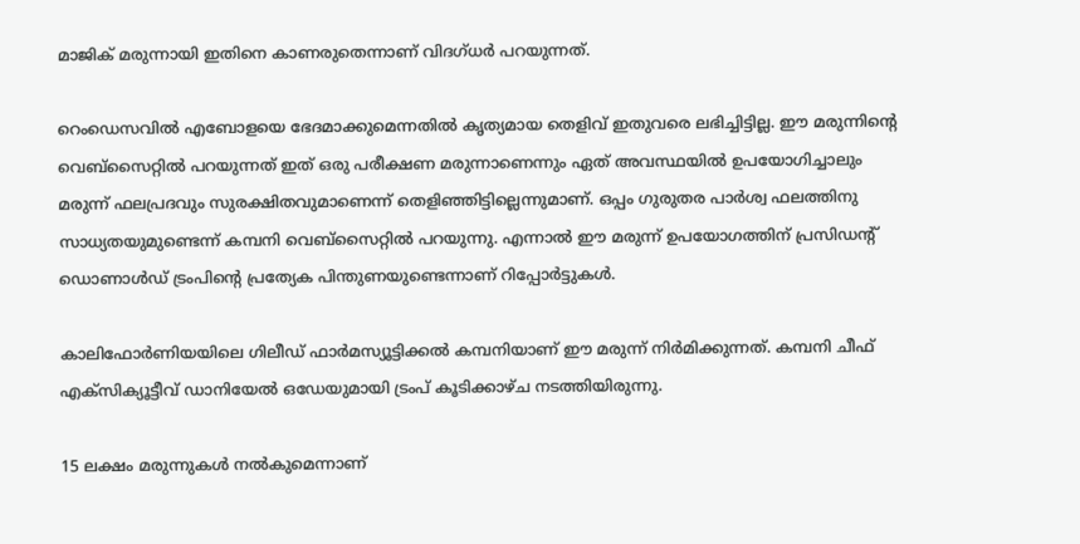മാജിക് മരുന്നായി ഇതിനെ കാണരുതെന്നാണ് വിദഗ്ധര്‍ പറയുന്നത്.

റെംഡെസവില്‍ എബോളയെ ഭേദമാക്കുമെന്നതില്‍ കൃത്യമായ തെളിവ് ഇതുവരെ ലഭിച്ചിട്ടില്ല. ഈ മരുന്നിന്റെ വെബ്‌സൈറ്റില്‍ പറയുന്നത് ഇത് ഒരു പരീക്ഷണ മരുന്നാണെന്നും ഏത് അവസ്ഥയില്‍ ഉപയോഗിച്ചാലും മരുന്ന് ഫലപ്രദവും സുരക്ഷിതവുമാണെന്ന് തെളിഞ്ഞിട്ടില്ലെന്നുമാണ്. ഒപ്പം ഗുരുതര പാര്‍ശ്വ ഫലത്തിനു സാധ്യതയുമുണ്ടെന്ന് കമ്പനി വെബ്‌സൈറ്റില്‍ പറയുന്നു. എന്നാല്‍ ഈ മരുന്ന് ഉപയോഗത്തിന് പ്രസിഡന്റ് ഡൊണാള്‍ഡ് ട്രംപിന്റെ പ്രത്യേക പിന്തുണയുണ്ടെന്നാണ് റിപ്പോര്‍ട്ടുകള്‍.

കാലിഫോര്‍ണിയയിലെ ഗിലീഡ് ഫാര്‍മസ്യൂട്ടിക്കല്‍ കമ്പനിയാണ് ഈ മരുന്ന് നിര്‍മിക്കുന്നത്. കമ്പനി ചീഫ് എക്‌സിക്യൂട്ടീവ് ഡാനിയേല്‍ ഒഡേയുമായി ട്രംപ് കൂടിക്കാഴ്ച നടത്തിയിരുന്നു.

15 ലക്ഷം മരുന്നുകള്‍ നല്‍കുമെന്നാണ്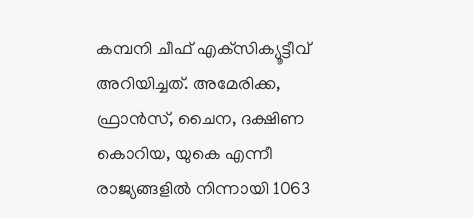കമ്പനി ചീഫ് എക്‌സിക്യൂട്ടീവ് അറിയിച്ചത്. അമേരിക്ക, ഫ്രാന്‍സ്, ചൈന, ദക്ഷിണ കൊറിയ, യുകെ എന്നീ രാജ്യങ്ങളില്‍ നിന്നായി 1063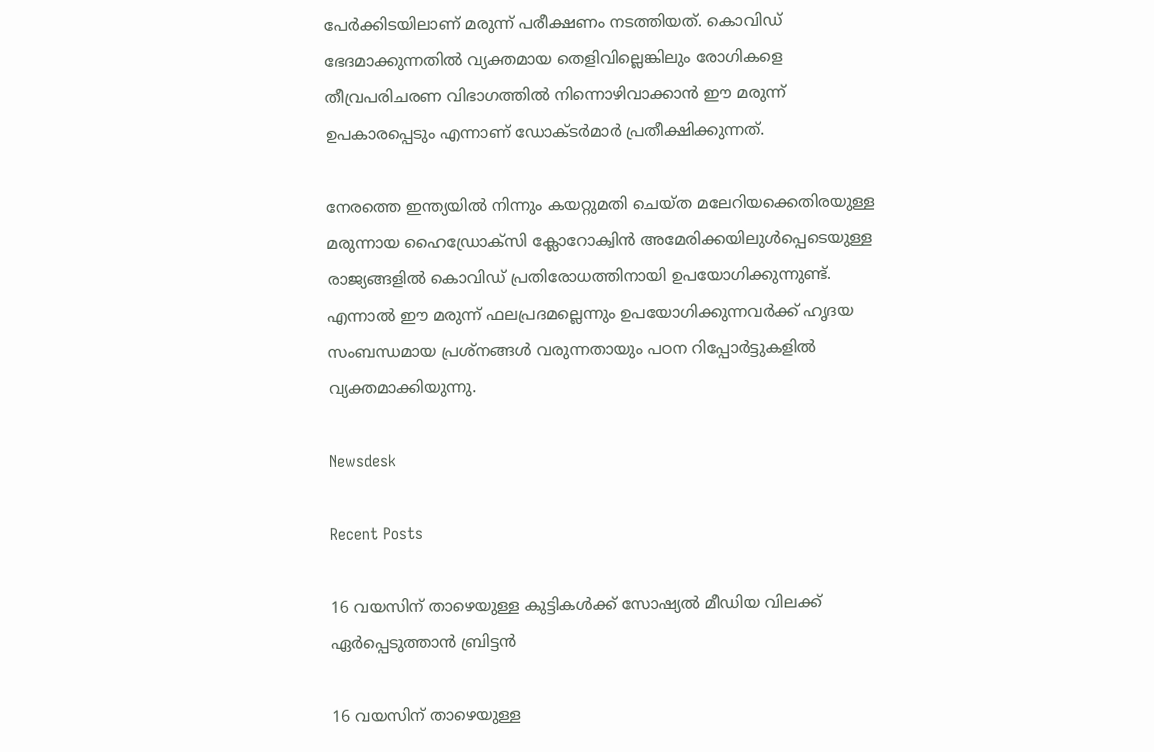പേര്‍ക്കിടയിലാണ് മരുന്ന് പരീക്ഷണം നടത്തിയത്. കൊവിഡ് ഭേദമാക്കുന്നതില്‍ വ്യക്തമായ തെളിവില്ലെങ്കിലും രോഗികളെ തീവ്രപരിചരണ വിഭാഗത്തില്‍ നിന്നൊഴിവാക്കാന്‍ ഈ മരുന്ന് ഉപകാരപ്പെടും എന്നാണ് ഡോക്ടര്‍മാര്‍ പ്രതീക്ഷിക്കുന്നത്.

നേരത്തെ ഇന്ത്യയില്‍ നിന്നും കയറ്റുമതി ചെയ്ത മലേറിയക്കെതിരയുള്ള മരുന്നായ ഹൈഡ്രോക്‌സി ക്ലോറോക്വിന്‍ അമേരിക്കയിലുള്‍പ്പെടെയുള്ള രാജ്യങ്ങളില്‍ കൊവിഡ് പ്രതിരോധത്തിനായി ഉപയോഗിക്കുന്നുണ്ട്. എന്നാല്‍ ഈ മരുന്ന് ഫലപ്രദമല്ലെന്നും ഉപയോഗിക്കുന്നവര്‍ക്ക് ഹൃദയ സംബന്ധമായ പ്രശ്‌നങ്ങള്‍ വരുന്നതായും പഠന റിപ്പോര്‍ട്ടുകളില്‍ വ്യക്തമാക്കിയുന്നു.

Newsdesk

Recent Posts

16 വയസിന് താഴെയുള്ള കുട്ടികൾക്ക് സോഷ്യൽ മീഡിയ വിലക്ക് ഏർപ്പെടുത്താൻ ബ്രിട്ടൻ

16 വയസിന് താഴെയുള്ള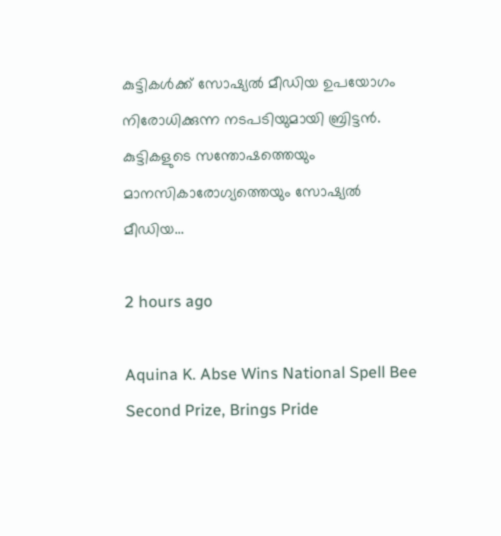കുട്ടികൾക്ക് സോഷ്യൽ മീഡിയ ഉപയോഗം നിരോധിക്കുന്ന നടപടിയുമായി ബ്രിട്ടൻ. കുട്ടികളുടെ സന്തോഷത്തെയും മാനസികാരോഗ്യത്തെയും സോഷ്യൽ മീഡിയ…

2 hours ago

Aquina K. Abse Wins National Spell Bee Second Prize, Brings Pride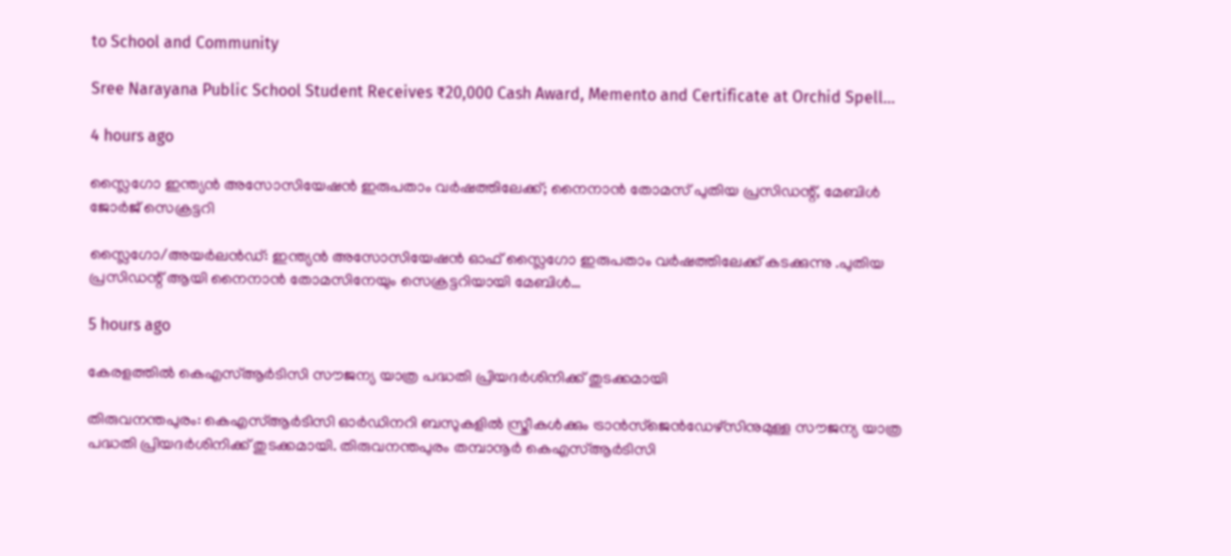to School and Community

Sree Narayana Public School Student Receives ₹20,000 Cash Award, Memento and Certificate at Orchid Spell…

4 hours ago

സ്ലൈഗോ ഇന്ത്യൻ അസോസിയേഷൻ ഇരുപതാം വർഷത്തിലേക്ക്; നൈനാൻ തോമസ് പുതിയ പ്രസിഡന്റ്, മേബിൾ ജോർജ് സെക്രട്ടറി

സ്ലൈഗോ/അയർലൻഡ്: ഇന്ത്യൻ അസോസിയേഷൻ ഓഫ് സ്ലൈഗോ ഇരുപതാം വർഷത്തിലേക്ക് കടക്കുന്നു .പുതിയ പ്രസിഡന്റ് ആയി നൈനാൻ തോമസിനേയും സെക്രട്ടറിയായി മേബിൾ…

5 hours ago

കേരളത്തിൽ കെഎസ്ആർടിസി സൗജന്യ യാത്ര പദ്ധതി പ്രിയദർശിനിക്ക് തുടക്കമായി

തിരുവനന്തപുരം: കെഎസ്ആർടിസി ഓർഡിനറി ബസുകളിൽ സ്ത്രീകൾക്കും ട്രാൻസ്ജെൻഡേഴ്സിനുമുള്ള സൗജന്യ യാത്ര പദ്ധതി പ്രിയദർശിനിക്ക് തുടക്കമായി. തിരുവനന്തപുരം തമ്പാനൂർ കെഎസ്ആർടിസി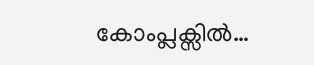കോംപ്ലക്സിൽ…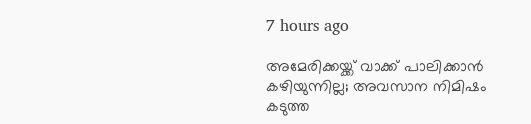7 hours ago

അമേരിക്കയ്ക്ക് വാക്ക് പാലിക്കാൻ കഴിയുന്നില്ല; അവസാന നിമിഷം കടുത്ത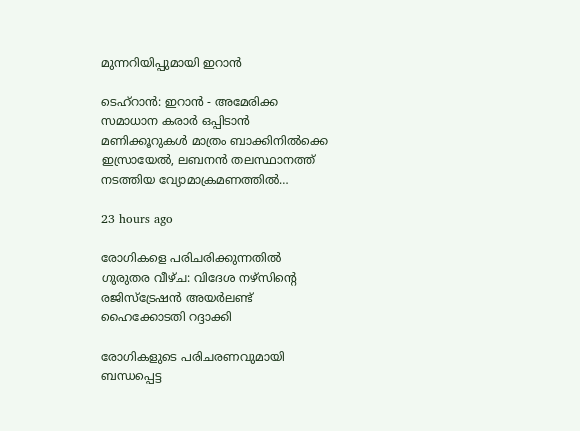മുന്നറിയിപ്പുമായി ഇറാൻ

ടെഹ്റാൻ: ഇറാൻ - അമേരിക്ക സമാധാന കരാർ ഒപ്പിടാൻ മണിക്കൂറുകൾ മാത്രം ബാക്കിനിൽക്കെ ഇസ്രായേൽ, ലബനൻ തലസ്ഥാനത്ത് നടത്തിയ വ്യോമാക്രമണത്തിൽ…

23 hours ago

രോഗികളെ പരിചരിക്കുന്നതിൽ ഗുരുതര വീഴ്ച: വിദേശ നഴ്സിന്റെ രജിസ്ട്രേഷൻ അയർലണ്ട് ഹൈക്കോടതി റദ്ദാക്കി

രോഗികളുടെ പരിചരണവുമായി ബന്ധപ്പെട്ട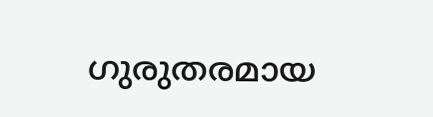ഗുരുതരമായ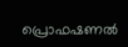പ്രൊഫഷണൽ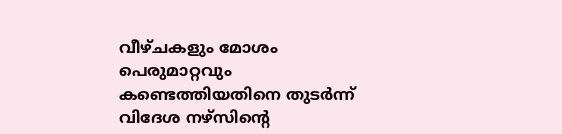വീഴ്ചകളും മോശം പെരുമാറ്റവും കണ്ടെത്തിയതിനെ തുടർന്ന് വിദേശ നഴ്സിന്റെ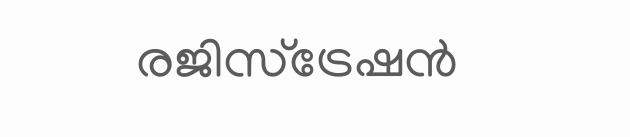രജിസ്ട്രേഷൻ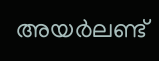അയർലണ്ട്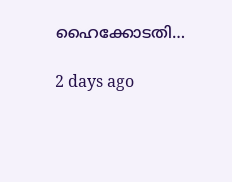ഹൈക്കോടതി…

2 days ago